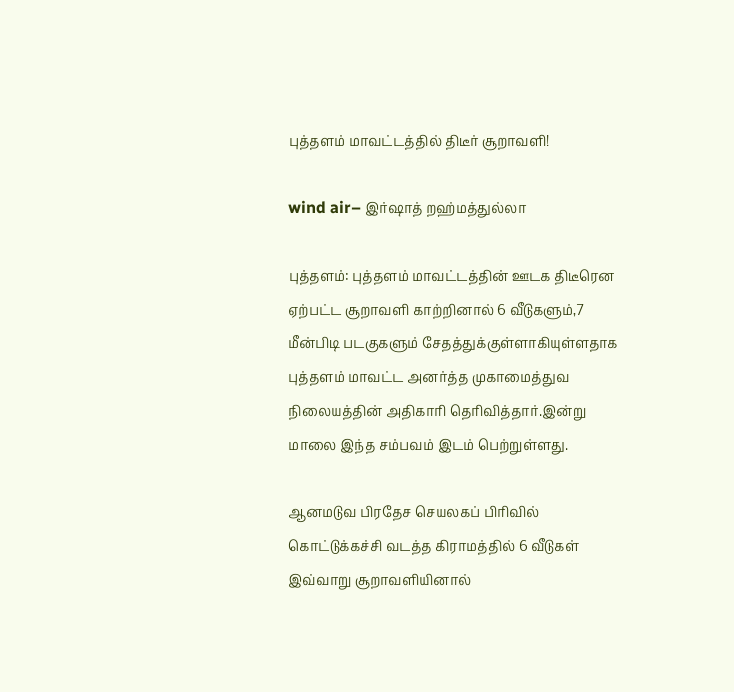புத்தளம் மாவட்டத்தில் திடீர் சூறாவளி!

wind air– இர்ஷாத் றஹ்மத்துல்லா

புத்தளம்: புத்தளம் மாவட்டத்தின் ஊடக திடீரென ஏற்பட்ட சூறாவளி காற்றினால் 6 வீடுகளும்,7 மீன்பிடி படகுகளும் சேதத்துக்குள்ளாகியுள்ளதாக புத்தளம் மாவட்ட அனர்த்த முகாமைத்துவ நிலையத்தின் அதிகாரி தெரிவித்தார்.இன்று மாலை இந்த சம்பவம் இடம் பெற்றுள்ளது.

ஆனமடுவ பிரதேச செயலகப் பிரிவில் கொட்டுக்கச்சி வடத்த கிராமத்தில் 6 வீடுகள் இவ்வாறு சூறாவளியினால்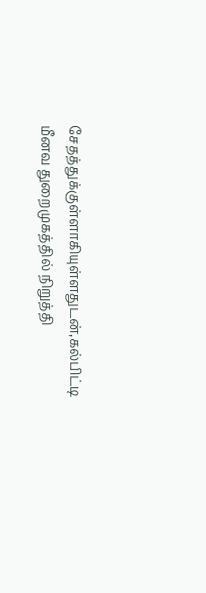சேதத்துக்குள்ளாகியுள்ளதுடன்,கல்பிட்டி மீனவ துறைமுகத்தில் நிறுத்தி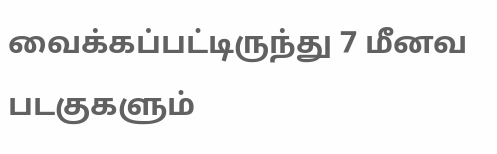வைக்கப்பட்டிருந்து 7 மீனவ படகுகளும்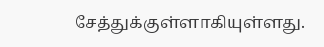சேத்துக்குள்ளாகியுள்ளது.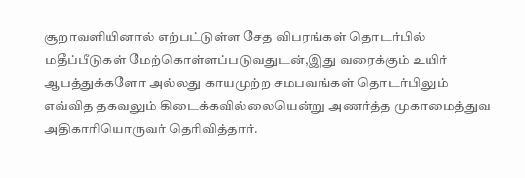சூறாவளியினால் எற்பட்டுள்ள சேத விபரங்கள் தொடர்பில் மதீப்பீடுகள் மேற்கொள்ளப்படுவதுடன்,இது வரைக்கும் உயிர் ஆபத்துக்களோ அல்லது காயமுற்ற சமபவங்கள் தொடர்பிலும் எவ்வித தகவலும் கிடைக்கவில்லையென்று அணர்த்த முகாமைத்துவ அதிகாரியொருவர் தெரிவித்தார்.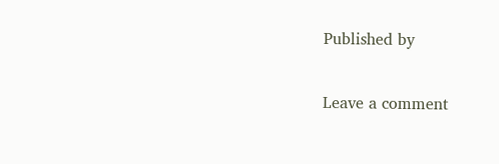Published by

Leave a comment